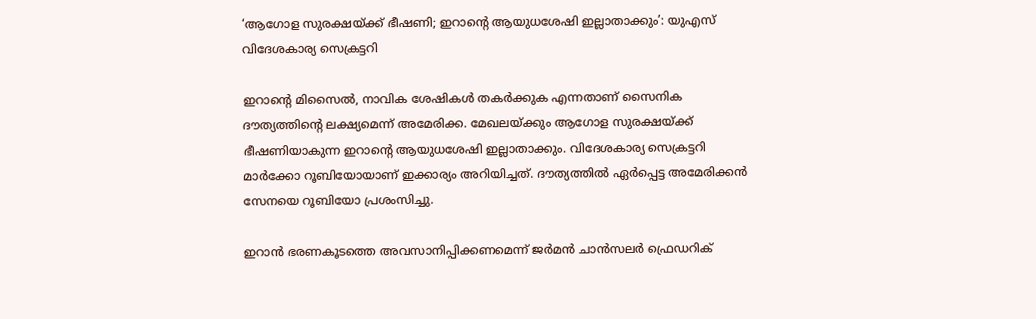‘ആഗോള സുരക്ഷയ്ക്ക് ഭീഷണി; ഇറാന്റെ ആയുധശേഷി ഇല്ലാതാക്കും’: യുഎസ് വിദേശകാര്യ സെക്രട്ടറി

ഇറാന്റെ മിസൈല്‍, നാവിക ശേഷികള്‍ തകര്‍ക്കുക എന്നതാണ് സൈനിക ദൗത്യത്തിന്റെ ലക്ഷ്യമെന്ന് അമേരിക്ക. മേഖലയ്ക്കും ആഗോള സുരക്ഷയ്ക്ക് ഭീഷണിയാകുന്ന ഇറാന്റെ ആയുധശേഷി ഇല്ലാതാക്കും. വിദേശകാര്യ സെക്രട്ടറി മാര്‍ക്കോ റൂബിയോയാണ് ഇക്കാര്യം അറിയിച്ചത്. ദൗത്യത്തില്‍ ഏര്‍പ്പെട്ട അമേരിക്കന്‍ സേനയെ റൂബിയോ പ്രശംസിച്ചു.

ഇറാന്‍ ഭരണകൂടത്തെ അവസാനിപ്പിക്കണമെന്ന് ജര്‍മന്‍ ചാന്‍സലര്‍ ഫ്രെഡറിക്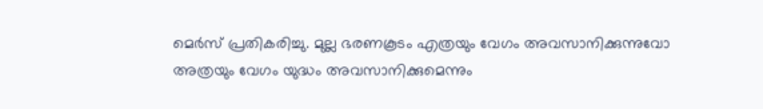മെര്‍സ് പ്രതികരിച്ചു. മുല്ല ഭരണകൂടം എത്രയും വേഗം അവസാനിക്കുന്നുവോ അത്രയും വേഗം യുദ്ധം അവസാനിക്കുമെന്നും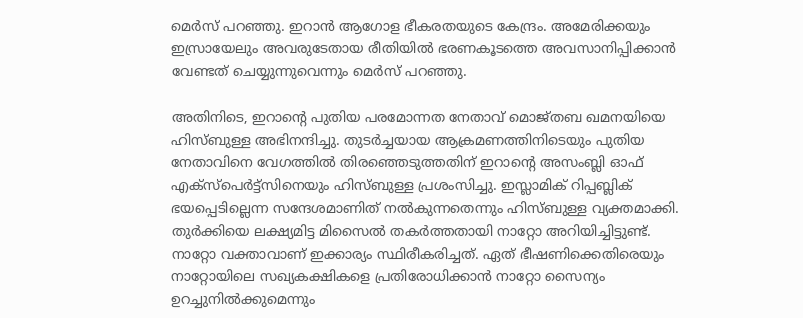മെര്‍സ് പറഞ്ഞു. ഇറാന്‍ ആഗോള ഭീകരതയുടെ കേന്ദ്രം. അമേരിക്കയും ഇസ്രായേലും അവരുടേതായ രീതിയില്‍ ഭരണകൂടത്തെ അവസാനിപ്പിക്കാന്‍ വേണ്ടത് ചെയ്യുന്നുവെന്നും മെര്‍സ് പറഞ്ഞു.

അതിനിടെ, ഇറാന്റെ പുതിയ പരമോന്നത നേതാവ് മൊജ്തബ ഖമനയിയെ ഹിസ്ബുള്ള അഭിനന്ദിച്ചു. തുടര്‍ച്ചയായ ആക്രമണത്തിനിടെയും പുതിയ നേതാവിനെ വേഗത്തില്‍ തിരഞ്ഞെടുത്തതിന് ഇറാന്റെ അസംബ്ലി ഓഫ് എക്സ്പെര്‍ട്ട്‌സിനെയും ഹിസ്ബുള്ള പ്രശംസിച്ചു. ഇസ്ലാമിക് റിപ്പബ്ലിക് ഭയപ്പെടില്ലെന്ന സന്ദേശമാണിത് നല്‍കുന്നതെന്നും ഹിസ്ബുള്ള വ്യക്തമാക്കി. തുര്‍ക്കിയെ ലക്ഷ്യമിട്ട മിസൈല്‍ തകര്‍ത്തതായി നാറ്റോ അറിയിച്ചിട്ടുണ്ട്. നാറ്റോ വക്താവാണ് ഇക്കാര്യം സ്ഥിരീകരിച്ചത്. ഏത് ഭീഷണിക്കെതിരെയും നാറ്റോയിലെ സഖ്യകക്ഷികളെ പ്രതിരോധിക്കാന്‍ നാറ്റോ സൈന്യം ഉറച്ചുനില്‍ക്കുമെന്നും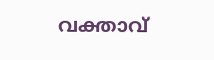വക്താവ്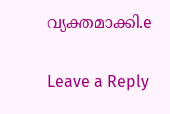വ്യക്തമാക്കി.e

Leave a Reply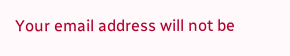Your email address will not be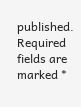published. Required fields are marked *